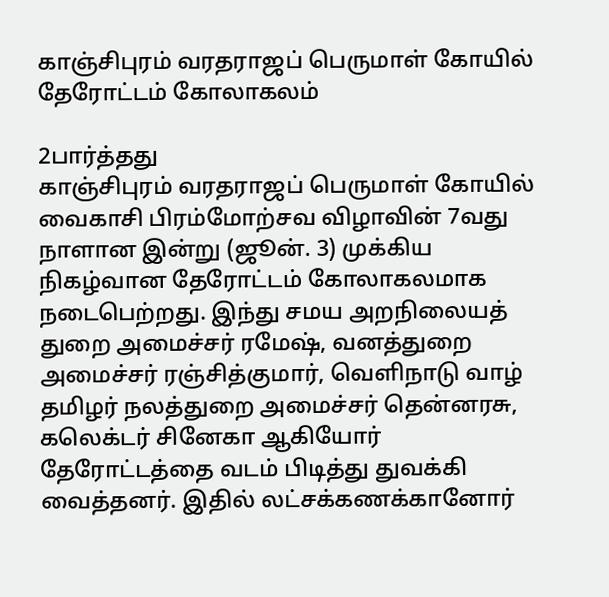காஞ்சிபுரம் வரதராஜப் பெருமாள் கோயில் தேரோட்டம் கோலாகலம்

2பார்த்தது
காஞ்சிபுரம் வரதராஜப் பெருமாள் கோயில் வைகாசி பிரம்மோற்சவ விழாவின் 7வது நாளான இன்று (ஜூன். 3) முக்கிய நிகழ்வான தேரோட்டம் கோலாகலமாக நடைபெற்றது. இந்து சமய அறநிலையத் துறை அமைச்சர் ரமேஷ், வனத்துறை அமைச்சர் ரஞ்சித்குமார், வெளிநாடு வாழ் தமிழர் நலத்துறை அமைச்சர் தென்னரசு, கலெக்டர் சினேகா ஆகியோர் தேரோட்டத்தை வடம் பிடித்து துவக்கி வைத்தனர். இதில் லட்சக்கணக்கானோர்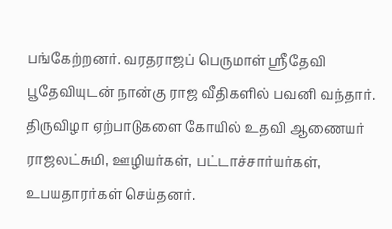பங்கேற்றனர். வரதராஜப் பெருமாள் ஶ்ரீதேவி பூதேவியுடன் நான்கு ராஜ வீதிகளில் பவனி வந்தார். திருவிழா ஏற்பாடுகளை கோயில் உதவி ஆணையர் ராஜலட்சுமி, ஊழியர்கள், பட்டாச்சார்யர்கள், உபயதாரர்கள் செய்தனர்.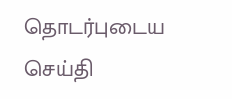தொடர்புடைய செய்தி